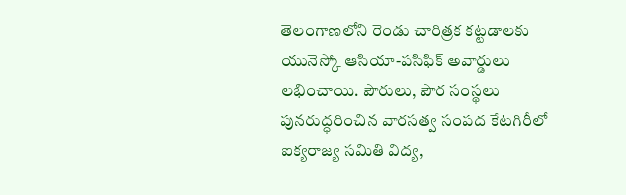తెలంగాణలోని రెండు చారిత్రక కట్టడాలకు యునెస్కో ఆసియా-పసిఫిక్ అవార్డులు లభించాయి. పౌరులు, పౌర సంస్థలు పునరుద్ధరించిన వారసత్వ సంపద కేటగిరీలో ఐక్యరాజ్య సమితి విద్య,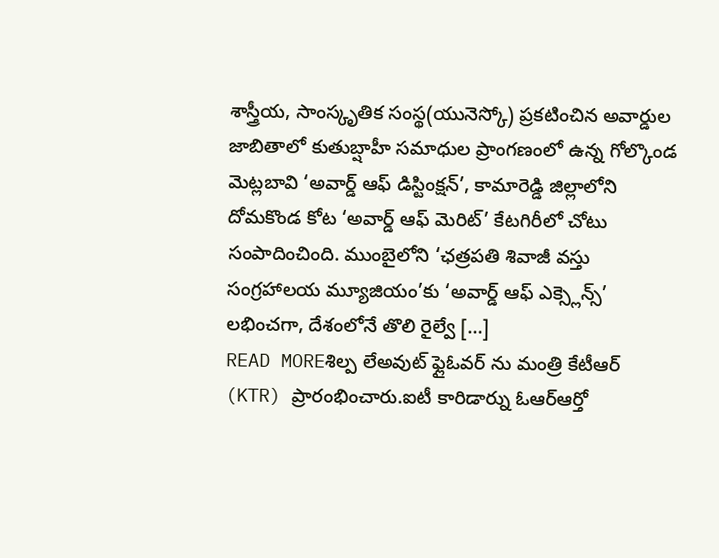శాస్త్రీయ, సాంస్కృతిక సంస్థ(యునెస్కో) ప్రకటించిన అవార్డుల జాబితాలో కుతుబ్షాహీ సమాధుల ప్రాంగణంలో ఉన్న గోల్కొండ మెట్లబావి ‘అవార్డ్ ఆఫ్ డిస్టింక్షన్’, కామారెడ్డి జిల్లాలోని దోమకొండ కోట ‘అవార్డ్ ఆఫ్ మెరిట్’ కేటగిరీలో చోటు సంపాదించింది. ముంబైలోని ‘ఛత్రపతి శివాజీ వస్తు సంగ్రహాలయ మ్యూజియం’కు ‘అవార్డ్ ఆఫ్ ఎక్స్లెన్స్’ లభించగా, దేశంలోనే తొలి రైల్వే […]
READ MOREశిల్ప లేఅవుట్ ఫ్లైఓవర్ ను మంత్రి కేటీఆర్ (KTR) ప్రారంభించారు.ఐటీ కారిడార్ను ఓఆర్ఆర్తో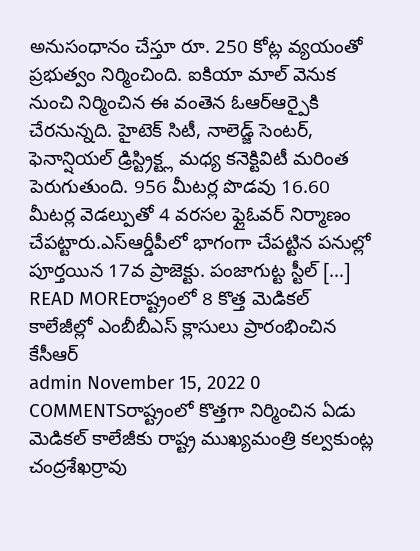అనుసంధానం చేస్తూ రూ. 250 కోట్ల వ్యయంతో ప్రభుత్వం నిర్మించింది. ఐకియా మాల్ వెనుక నుంచి నిర్మించిన ఈ వంతెన ఓఆర్ఆర్పైకి చేరనున్నది. హైటెక్ సిటీ, నాలెడ్జ్ సెంటర్, ఫెనాన్షియల్ డ్రిస్ట్రిక్ట్ల మధ్య కనెక్టివిటీ మరింత పెరుగుతుంది. 956 మీటర్ల పొడవు 16.60 మీటర్ల వెడల్పుతో 4 వరసల ఫ్లైఓవర్ నిర్మాణం చేపట్టారు.ఎస్ఆర్డీపీలో భాగంగా చేపట్టిన పనుల్లో పూర్తయిన 17వ ప్రాజెక్టు. పంజాగుట్ట స్టీల్ […]
READ MOREరాష్ట్రంలో 8 కొత్త మెడికల్ కాలేజీల్లో ఎంబీబీఎస్ క్లాసులు ప్రారంభించిన కేసీఆర్
admin November 15, 2022 0 COMMENTSరాష్ట్రంలో కొత్తగా నిర్మించిన ఏడు మెడికల్ కాలేజీకు రాష్ట్ర ముఖ్యమంత్రి కల్వకుంట్ల చంద్రశేఖర్రావు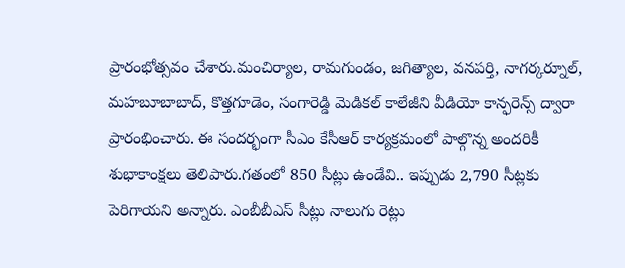ప్రారంభోత్సవం చేశారు.మంచిర్యాల, రామగుండం, జగిత్యాల, వనపర్తి, నాగర్కర్నూల్, మహబూబాబాద్, కొత్తగూడెం, సంగారెడ్డి మెడికల్ కాలేజీని వీడియో కాన్ఫరెన్స్ ద్వారా ప్రారంభించారు. ఈ సందర్భంగా సీఎం కేసీఆర్ కార్యక్రమంలో పాల్గొన్న అందరికీ శుభాకాంక్షలు తెలిపారు.గతంలో 850 సీట్లు ఉండేవి.. ఇప్పుడు 2,790 సీట్లకు పెరిగాయని అన్నారు. ఎంబీబీఎస్ సీట్లు నాలుగు రెట్లు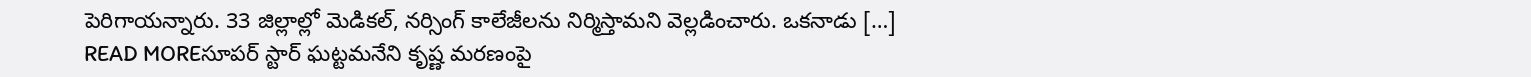పెరిగాయన్నారు. 33 జిల్లాల్లో మెడికల్, నర్సింగ్ కాలేజీలను నిర్మిస్తామని వెల్లడించారు. ఒకనాడు […]
READ MOREసూపర్ స్టార్ ఘట్టమనేని కృష్ణ మరణంపై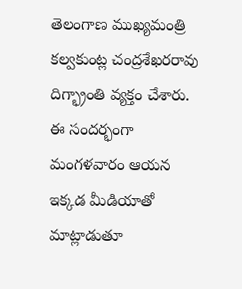తెలంగాణ ముఖ్యమంత్రి కల్వకుంట్ల చంద్రశేఖరరావు దిగ్భ్రాంతి వ్యక్తం చేశారు. ఈ సందర్భంగా మంగళవారం ఆయన ఇక్కడ మీడియాతో మాట్లాడుతూ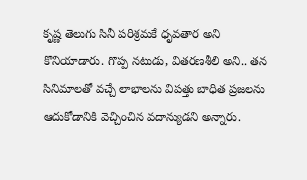కృష్ణ తెలుగు సినీ పరిశ్రమకే ధృవతార అని కొనియాడారు. గొప్ప నటుడు, వితరణశీలి అని.. తన సినిమాలతో వచ్చే లాభాలను విపత్తు బాధిత ప్రజలను ఆదుకోడానికి వెచ్చించిన వదాన్యుడని అన్నారు.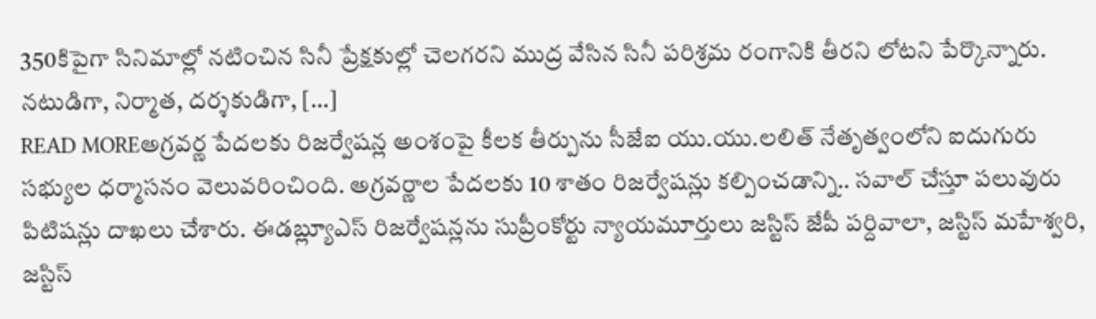350కిపైగా సినిమాల్లో నటించిన సినీ ప్రేక్షకుల్లో చెలగరని ముద్ర వేసిన సినీ పరిశ్రమ రంగానికి తీరని లోటని పేర్కొన్నారు. నటుడిగా, నిర్మాత, దర్శకుడిగా, […]
READ MOREఅగ్రవర్ణ పేదలకు రిజర్వేషన్ల అంశంపై కీలక తీర్పును సీజేఐ యు.యు.లలిత్ నేతృత్వంలోని ఐదుగురు సభ్యుల ధర్మాసనం వెలువరించింది. అగ్రవర్ణాల పేదలకు 10 శాతం రిజర్వేషన్లు కల్పించడాన్ని.. సవాల్ చేస్తూ పలువురు పిటిషన్లు దాఖలు చేశారు. ఈడబ్ల్యూఎస్ రిజర్వేషన్లను సుప్రీంకోర్టు న్యాయమూర్తులు జస్టిస్ జేపీ పర్దివాలా, జస్టిస్ మహేశ్వరి, జస్టిస్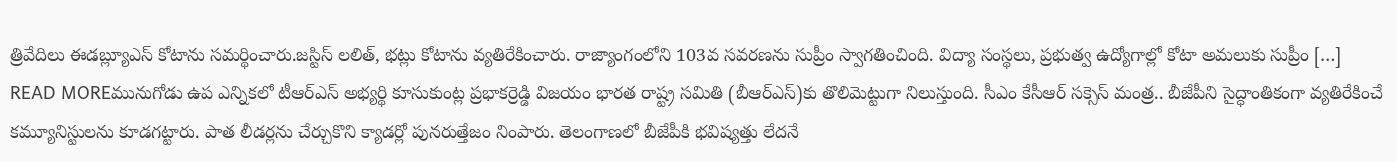త్రివేదిలు ఈడబ్ల్యూఎస్ కోటాను సమర్థించారు.జస్టిస్ లలిత్, భట్లు కోటాను వ్యతిరేకించారు. రాజ్యాంగంలోని 103వ సవరణను సుప్రీం స్వాగతించింది. విద్యా సంస్థలు, ప్రభుత్వ ఉద్యోగాల్లో కోటా అమలుకు సుప్రీం […]
READ MOREమునుగోడు ఉప ఎన్నికలో టీఆర్ఎస్ అభ్యర్థి కూసుకుంట్ల ప్రభాకర్రెడ్డి విజయం భారత రాష్ట్ర సమితి (బీఆర్ఎస్)కు తొలిమెట్టుగా నిలుస్తుంది. సీఎం కేసీఆర్ సక్సెస్ మంత్ర.. బీజేపీని సైద్ధాంతికంగా వ్యతిరేకించే కమ్యూనిస్టులను కూడగట్టారు. పాత లీడర్లను చేర్చుకొని క్యాడర్లో పునరుత్తేజం నింపారు. తెలంగాణలో బీజేపీకి భవిష్యత్తు లేదనే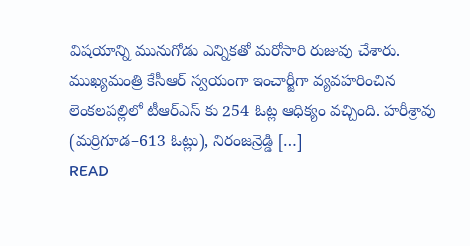విషయాన్ని మునుగోడు ఎన్నికతో మరోసారి రుజువు చేశారు. ముఖ్యమంత్రి కేసీఆర్ స్వయంగా ఇంచార్జీగా వ్యవహరించిన లెంకలపల్లిలో టీఆర్ఎస్ కు 254 ఓట్ల ఆధిక్యం వచ్చింది. హరీశ్రావు (మర్రిగూడ–613 ఓట్లు), నిరంజన్రెడ్డి […]
READ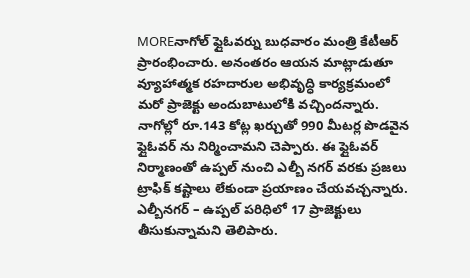MOREనాగోల్ ఫ్లైఓవర్ను బుధవారం మంత్రి కేటీఆర్ ప్రారంభించారు. అనంతరం ఆయన మాట్లాడుతూ వ్యూహాత్మక రహదారుల అభివృద్ధి కార్యక్రమంలో మరో ప్రాజెక్టు అందుబాటులోకి వచ్చిందన్నారు. నాగోల్లో రూ.143 కోట్ల ఖర్చుతో 990 మీటర్ల పొడవైన ఫ్లైఓవర్ ను నిర్మించామని చెప్పారు. ఈ ఫ్లైఓవర్ నిర్మాణంతో ఉప్పల్ నుంచి ఎల్బీ నగర్ వరకు ప్రజలు ట్రాఫిక్ కష్టాలు లేకుండా ప్రయాణం చేయవచ్చన్నారు. ఎల్బీనగర్ – ఉప్పల్ పరిధిలో 17 ప్రాజెక్టులు తీసుకున్నామని తెలిపారు.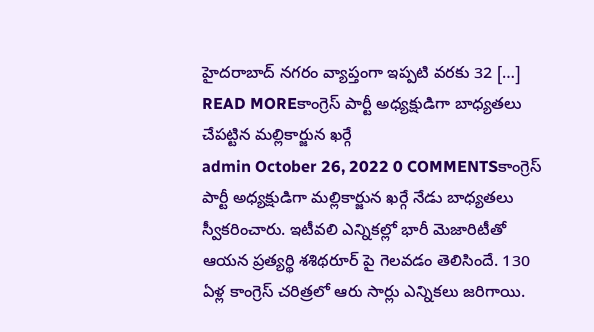హైదరాబాద్ నగరం వ్యాప్తంగా ఇప్పటి వరకు 32 […]
READ MOREకాంగ్రెస్ పార్టీ అధ్యక్షుడిగా బాధ్యతలు చేపట్టిన మల్లికార్జున ఖర్గే
admin October 26, 2022 0 COMMENTSకాంగ్రెస్ పార్టీ అధ్యక్షుడిగా మల్లికార్జున ఖర్గే నేడు బాధ్యతలు స్వీకరించారు. ఇటీవలి ఎన్నికల్లో భారీ మెజారిటీతో ఆయన ప్రత్యర్థి శశిథరూర్ పై గెలవడం తెలిసిందే. 130 ఏళ్ల కాంగ్రెస్ చరిత్రలో ఆరు సార్లు ఎన్నికలు జరిగాయి.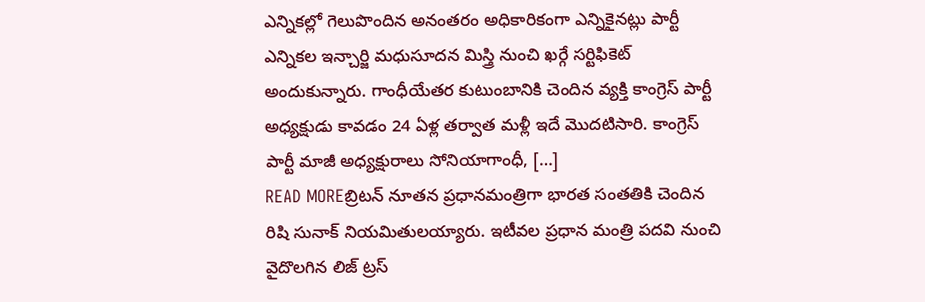ఎన్నికల్లో గెలుపొందిన అనంతరం అధికారికంగా ఎన్నికైనట్లు పార్టీ ఎన్నికల ఇన్చార్జి మధుసూదన మిస్త్రి నుంచి ఖర్గే సర్టిఫికెట్ అందుకున్నారు. గాంధీయేతర కుటుంబానికి చెందిన వ్యక్తి కాంగ్రెస్ పార్టీ అధ్యక్షుడు కావడం 24 ఏళ్ల తర్వాత మళ్లీ ఇదే మొదటిసారి. కాంగ్రెస్ పార్టీ మాజీ అధ్యక్షురాలు సోనియాగాంధీ, […]
READ MOREబ్రిటన్ నూతన ప్రధానమంత్రిగా భారత సంతతికి చెందిన రిషి సునాక్ నియమితులయ్యారు. ఇటీవల ప్రధాన మంత్రి పదవి నుంచి వైదొలగిన లిజ్ ట్రస్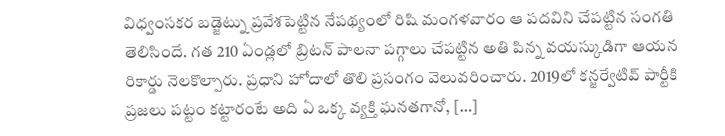విధ్వంసకర బడ్జెట్ను ప్రవేశపెట్టిన నేపథ్యంలో రిషి మంగళవారం ఆ పదవిని చేపట్టిన సంగతి తెలిసిందే. గత 210 ఏండ్లలో బ్రిటన్ పాలనా పగ్గాలు చేపట్టిన అతి పిన్న వయస్కుడిగా ఆయన రికార్డు నెలకొల్పారు. ప్రధాని హోదాలో తొలి ప్రసంగం వెలువరించారు. 2019లో కన్జర్వేటివ్ పార్టీకి ప్రజలు పట్టం కట్టారంటే అది ఏ ఒక్క వ్యక్తి ఘనతగానో, […]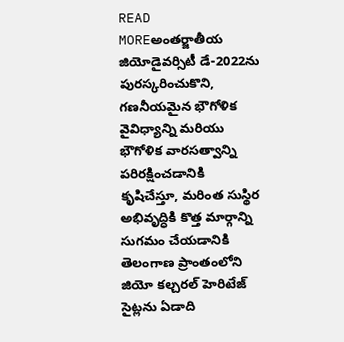READ MOREఅంతర్జాతీయ జియోడైవర్సిటీ డే-2022ను పురస్కరించుకొని, గణనీయమైన భౌగోళిక వైవిధ్యాన్ని మరియు భౌగోళిక వారసత్వాన్ని పరిరక్షించడానికి కృషిచేస్తూ, మరింత సుస్థిర అభివృద్ధికి కొత్త మార్గాన్ని సుగమం చేయడానికి తెలంగాణ ప్రాంతంలోని జియో కల్చరల్ హెరిటేజ్ సైట్లను ఏడాది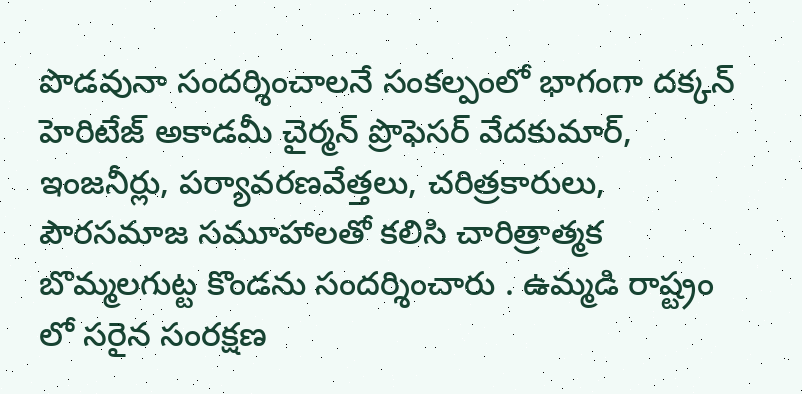పొడవునా సందర్శించాలనే సంకల్పంలో భాగంగా దక్కన్ హెరిటేజ్ అకాడమీ చైర్మన్ ప్రొఫెసర్ వేదకుమార్, ఇంజనీర్లు, పర్యావరణవేత్తలు, చరిత్రకారులు, పౌరసమాజ సమూహాలతో కలిసి చారిత్రాత్మక బొమ్మలగుట్ట కొండను సందర్శించారు . ఉమ్మడి రాష్ట్రం లో సరైన సంరక్షణ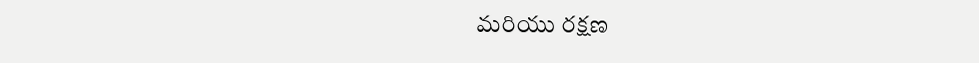మరియు రక్షణ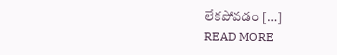లేకపోవడం […]
READ MORE